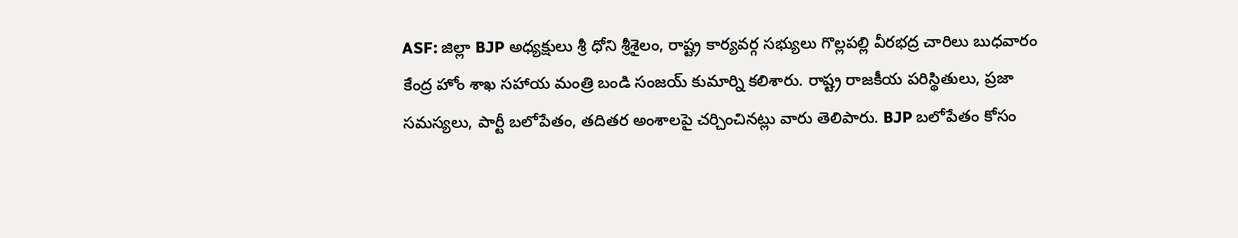ASF: జిల్లా BJP అధ్యక్షులు శ్రీ ధోని శ్రీశైలం, రాష్ట్ర కార్యవర్గ సభ్యులు గొల్లపల్లి వీరభద్ర చారిలు బుధవారం కేంద్ర హోం శాఖ సహాయ మంత్రి బండి సంజయ్ కుమార్ని కలిశారు. రాష్ట్ర రాజకీయ పరిస్థితులు, ప్రజా సమస్యలు, పార్టీ బలోపేతం, తదితర అంశాలపై చర్చించినట్లు వారు తెలిపారు. BJP బలోపేతం కోసం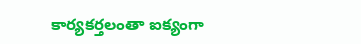కార్యకర్తలంతా ఐక్యంగా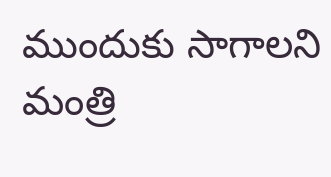ముందుకు సాగాలని మంత్రి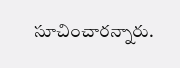సూచించారన్నారు.